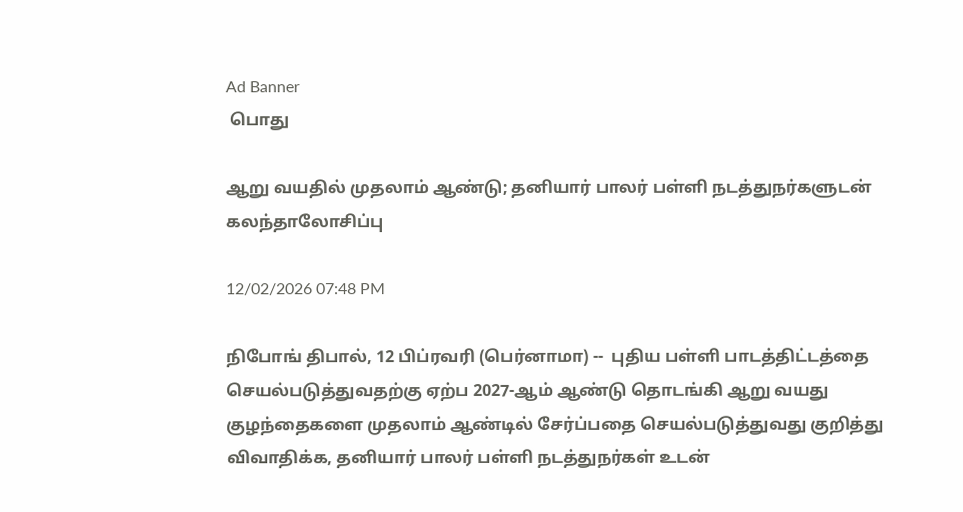Ad Banner
 பொது

ஆறு வயதில் முதலாம் ஆண்டு; தனியார் பாலர் பள்ளி நடத்துநர்களுடன் கலந்தாலோசிப்பு

12/02/2026 07:48 PM

நிபோங் திபால், 12 பிப்ரவரி (பெர்னாமா) --  புதிய பள்ளி பாடத்திட்டத்தை செயல்படுத்துவதற்கு ஏற்ப 2027-ஆம் ஆண்டு தொடங்கி ஆறு வயது குழந்தைகளை முதலாம் ஆண்டில் சேர்ப்பதை செயல்படுத்துவது குறித்து விவாதிக்க, தனியார் பாலர் பள்ளி நடத்துநர்கள் உடன்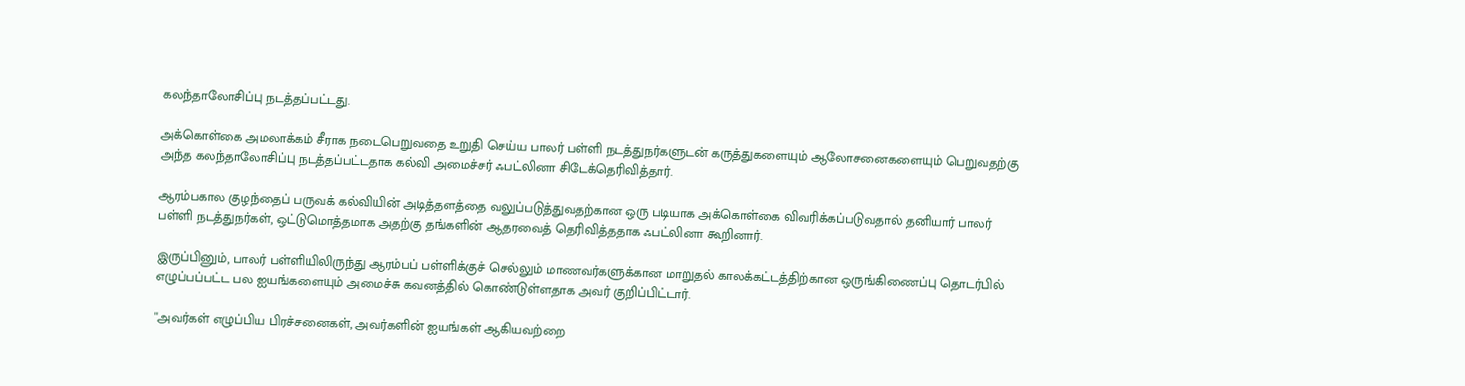கலந்தாலோசிப்பு நடத்தப்பட்டது.

அக்கொள்கை அமலாக்கம் சீராக நடைபெறுவதை உறுதி செய்ய பாலர் பள்ளி நடத்துநர்களுடன் கருத்துகளையும் ஆலோசனைகளையும் பெறுவதற்கு அந்த கலந்தாலோசிப்பு நடத்தப்பட்டதாக கல்வி அமைச்சர் ஃபட்லினா சிடேக்தெரிவித்தார்.

ஆரம்பகால குழந்தைப் பருவக் கல்வியின் அடித்தளத்தை வலுப்படுத்துவதற்கான ஒரு படியாக அக்கொள்கை விவரிக்கப்படுவதால் தனியார் பாலர் பள்ளி நடத்துநர்கள், ஒட்டுமொத்தமாக அதற்கு தங்களின் ஆதரவைத் தெரிவித்ததாக ஃபட்லினா கூறினார்.

இருப்பினும், பாலர் பள்ளியிலிருந்து ஆரம்பப் பள்ளிக்குச் செல்லும் மாணவர்களுக்கான மாறுதல் காலக்கட்டத்திற்கான ஒருங்கிணைப்பு தொடர்பில் எழுப்பப்பட்ட பல ஐயங்களையும் அமைச்சு கவனத்தில் கொண்டுள்ளதாக அவர் குறிப்பிட்டார்.

''அவர்கள் எழுப்பிய பிரச்சனைகள், அவர்களின் ஐயங்கள் ஆகியவற்றை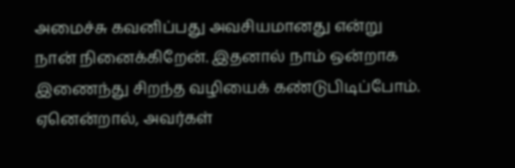அமைச்சு கவனிப்பது அவசியமானது என்று நான் நினைக்கிறேன். இதனால் நாம் ஒன்றாக இணைந்து சிறந்த வழியைக் கண்டுபிடிப்போம். ஏனென்றால், அவர்கள்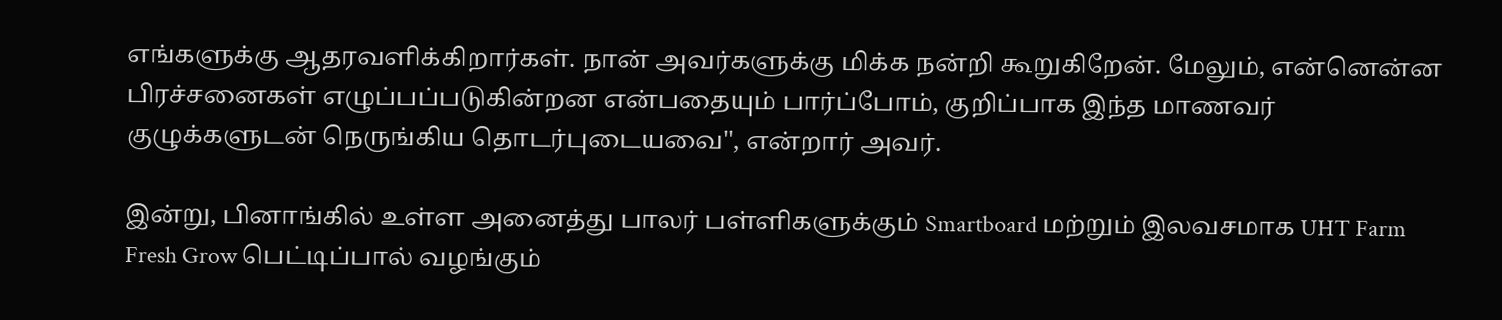எங்களுக்கு ஆதரவளிக்கிறார்கள். நான் அவர்களுக்கு மிக்க நன்றி கூறுகிறேன். மேலும், என்னென்ன பிரச்சனைகள் எழுப்பப்படுகின்றன என்பதையும் பார்ப்போம், குறிப்பாக இந்த மாணவர் குழுக்களுடன் நெருங்கிய தொடர்புடையவை'', என்றார் அவர்.

இன்று, பினாங்கில் உள்ள அனைத்து பாலர் பள்ளிகளுக்கும் Smartboard மற்றும் இலவசமாக UHT Farm Fresh Grow பெட்டிப்பால் வழங்கும்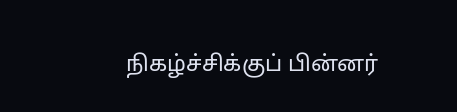நிகழ்ச்சிக்குப் பின்னர்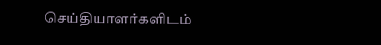செய்தியாளர்களிடம்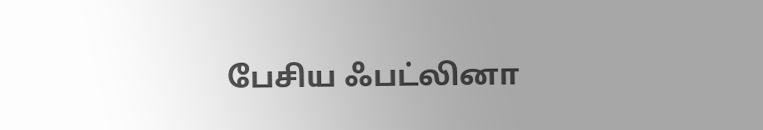பேசிய ஃபட்லினா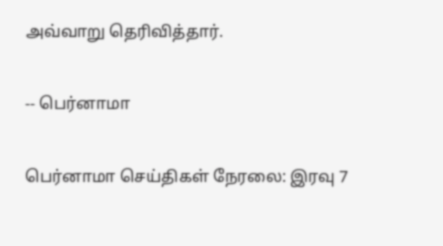அவ்வாறு தெரிவித்தார்.

-- பெர்னாமா

பெர்னாமா செய்திகள் நேரலை: இரவு 7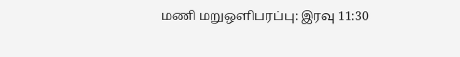மணி மறுஒளிபரப்பு: இரவு 11:30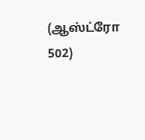(ஆஸ்ட்ரோ 502)